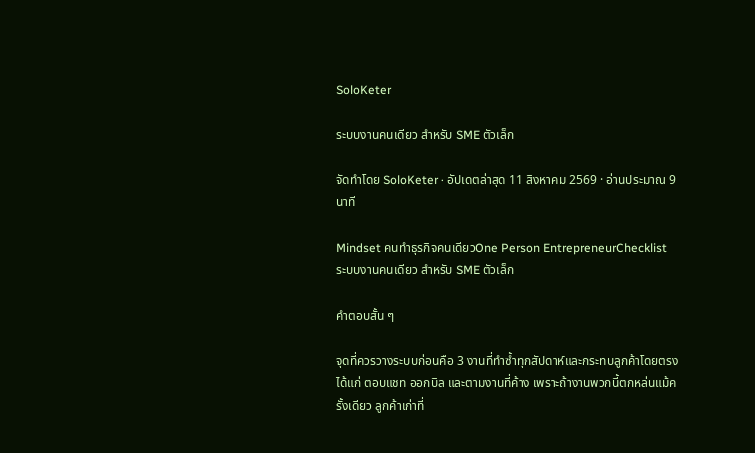SoloKeter

ระบบงานคนเดียว สำหรับ SME ตัวเล็ก

จัดทำโดย SoloKeter · อัปเดตล่าสุด 11 สิงหาคม 2569 · อ่านประมาณ 9 นาที

Mindset คนทำธุรกิจคนเดียวOne Person EntrepreneurChecklist
ระบบงานคนเดียว สำหรับ SME ตัวเล็ก

คำตอบสั้น ๆ

จุดที่ควรวางระบบก่อนคือ 3 งานที่ทำซ้ำทุกสัปดาห์และกระทบลูกค้าโดยตรง ได้แก่ ตอบแชท ออกบิล และตามงานที่ค้าง เพราะถ้างานพวกนี้ตกหล่นแม้ครั้งเดียว ลูกค้าเก่าที่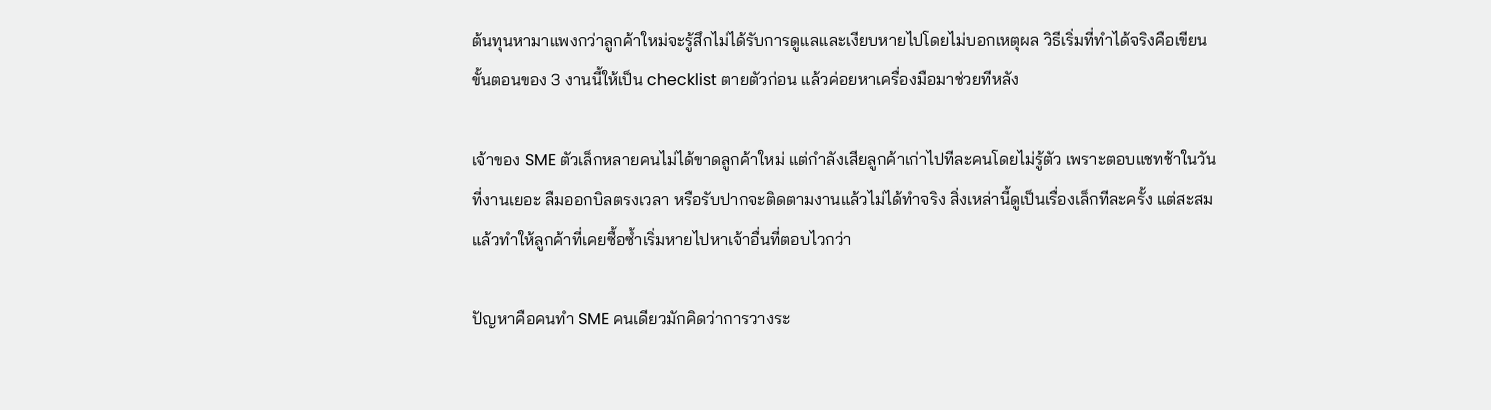ต้นทุนหามาแพงกว่าลูกค้าใหม่จะรู้สึกไม่ได้รับการดูแลและเงียบหายไปโดยไม่บอกเหตุผล วิธีเริ่มที่ทำได้จริงคือเขียนขั้นตอนของ 3 งานนี้ให้เป็น checklist ตายตัวก่อน แล้วค่อยหาเครื่องมือมาช่วยทีหลัง

เจ้าของ SME ตัวเล็กหลายคนไม่ได้ขาดลูกค้าใหม่ แต่กำลังเสียลูกค้าเก่าไปทีละคนโดยไม่รู้ตัว เพราะตอบแชทช้าในวันที่งานเยอะ ลืมออกบิลตรงเวลา หรือรับปากจะติดตามงานแล้วไม่ได้ทำจริง สิ่งเหล่านี้ดูเป็นเรื่องเล็กทีละครั้ง แต่สะสมแล้วทำให้ลูกค้าที่เคยซื้อซ้ำเริ่มหายไปหาเจ้าอื่นที่ตอบไวกว่า

ปัญหาคือคนทำ SME คนเดียวมักคิดว่าการวางระ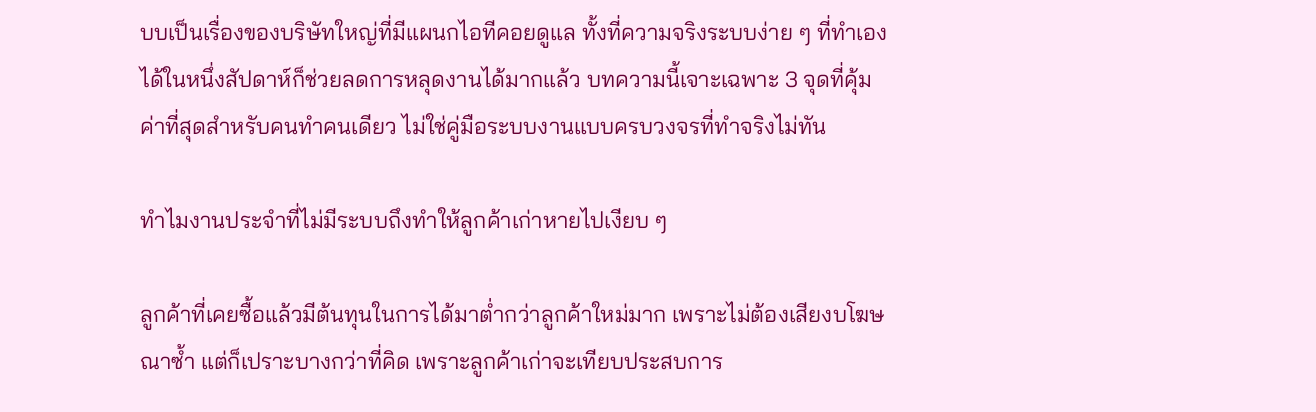บบเป็นเรื่องของบริษัทใหญ่ที่มีแผนกไอทีคอยดูแล ทั้งที่ความจริงระบบง่าย ๆ ที่ทำเองได้ในหนึ่งสัปดาห์ก็ช่วยลดการหลุดงานได้มากแล้ว บทความนี้เจาะเฉพาะ 3 จุดที่คุ้มค่าที่สุดสำหรับคนทำคนเดียว ไม่ใช่คู่มือระบบงานแบบครบวงจรที่ทำจริงไม่ทัน

ทำไมงานประจำที่ไม่มีระบบถึงทำให้ลูกค้าเก่าหายไปเงียบ ๆ

ลูกค้าที่เคยซื้อแล้วมีต้นทุนในการได้มาต่ำกว่าลูกค้าใหม่มาก เพราะไม่ต้องเสียงบโฆษณาซ้ำ แต่ก็เปราะบางกว่าที่คิด เพราะลูกค้าเก่าจะเทียบประสบการ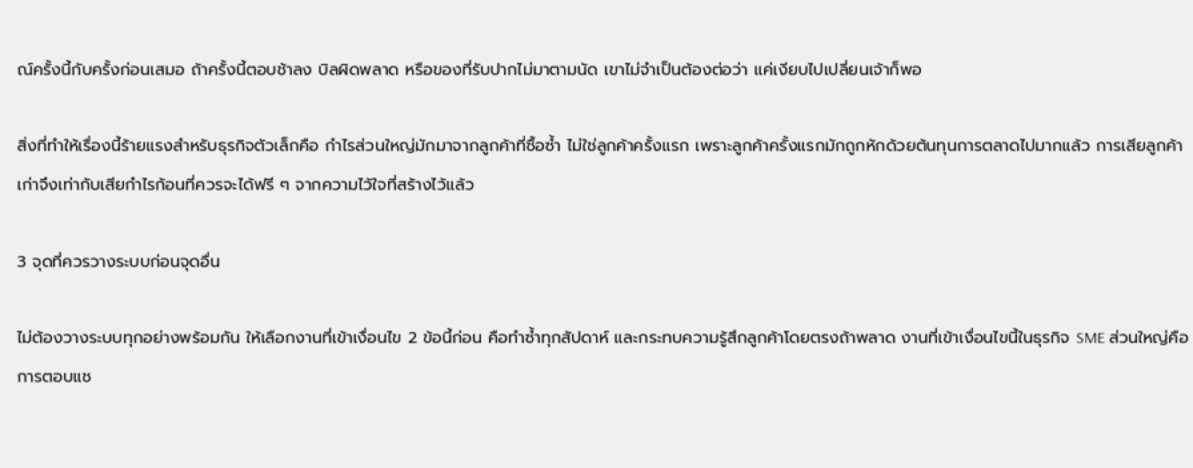ณ์ครั้งนี้กับครั้งก่อนเสมอ ถ้าครั้งนี้ตอบช้าลง บิลผิดพลาด หรือของที่รับปากไม่มาตามนัด เขาไม่จำเป็นต้องต่อว่า แค่เงียบไปเปลี่ยนเจ้าก็พอ

สิ่งที่ทำให้เรื่องนี้ร้ายแรงสำหรับธุรกิจตัวเล็กคือ กำไรส่วนใหญ่มักมาจากลูกค้าที่ซื้อซ้ำ ไม่ใช่ลูกค้าครั้งแรก เพราะลูกค้าครั้งแรกมักถูกหักด้วยต้นทุนการตลาดไปมากแล้ว การเสียลูกค้าเก่าจึงเท่ากับเสียกำไรก้อนที่ควรจะได้ฟรี ๆ จากความไว้ใจที่สร้างไว้แล้ว

3 จุดที่ควรวางระบบก่อนจุดอื่น

ไม่ต้องวางระบบทุกอย่างพร้อมกัน ให้เลือกงานที่เข้าเงื่อนไข 2 ข้อนี้ก่อน คือทำซ้ำทุกสัปดาห์ และกระทบความรู้สึกลูกค้าโดยตรงถ้าพลาด งานที่เข้าเงื่อนไขนี้ในธุรกิจ SME ส่วนใหญ่คือการตอบแช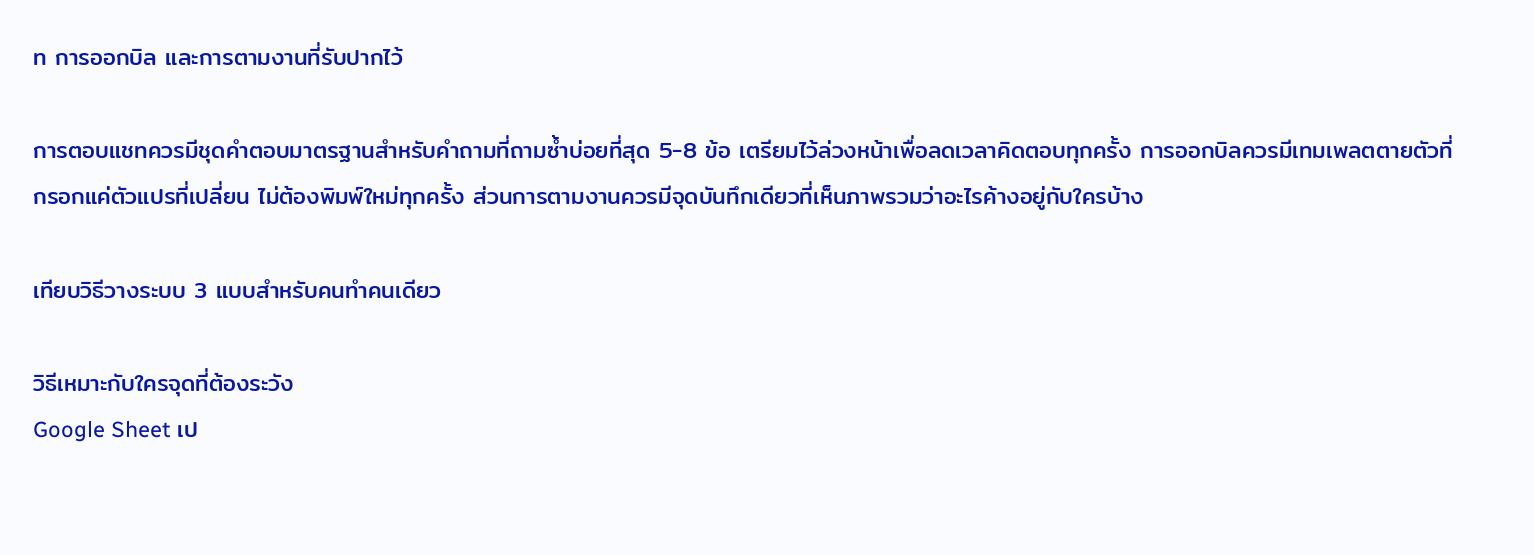ท การออกบิล และการตามงานที่รับปากไว้

การตอบแชทควรมีชุดคำตอบมาตรฐานสำหรับคำถามที่ถามซ้ำบ่อยที่สุด 5-8 ข้อ เตรียมไว้ล่วงหน้าเพื่อลดเวลาคิดตอบทุกครั้ง การออกบิลควรมีเทมเพลตตายตัวที่กรอกแค่ตัวแปรที่เปลี่ยน ไม่ต้องพิมพ์ใหม่ทุกครั้ง ส่วนการตามงานควรมีจุดบันทึกเดียวที่เห็นภาพรวมว่าอะไรค้างอยู่กับใครบ้าง

เทียบวิธีวางระบบ 3 แบบสำหรับคนทำคนเดียว

วิธีเหมาะกับใครจุดที่ต้องระวัง
Google Sheet เป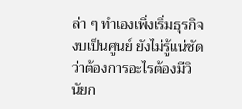ล่า ๆ ทำเองเพิ่งเริ่มธุรกิจ งบเป็นศูนย์ ยังไม่รู้แน่ชัดว่าต้องการอะไรต้องมีวินัยก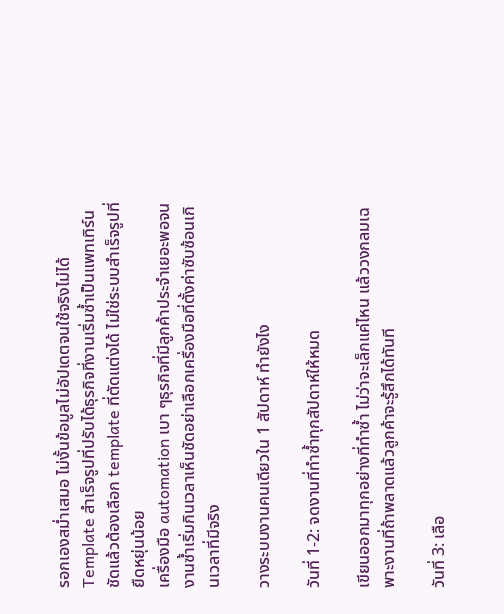รอกเองสม่ำเสมอ ไม่งั้นข้อมูลไม่อัปเดตจนใช้จริงไม่ได้
Template สำเร็จรูปที่ปรับได้ธุรกิจที่งานเริ่มซ้ำเป็นแพทเทิร์นชัดแล้วต้องเลือก template ที่ตัดแต่งได้ ไม่ใช่ระบบสำเร็จรูปที่ยืดหยุ่นน้อย
เครื่องมือ automation เบา ๆธุรกิจที่มีลูกค้าประจำเยอะพอจนงานซ้ำเริ่มกินเวลาเห็นชัดอย่าเลือกเครื่องมือที่ตั้งค่าซับซ้อนเกินเวลาที่มีจริง

วางระบบงานคนเดียวใน 1 สัปดาห์ ทำยังไง

วันที่ 1-2: จดงานที่ทำซ้ำทุกสัปดาห์ให้หมด

เขียนออกมาทุกอย่างที่ทำซ้ำ ไม่ว่าจะเล็กแค่ไหน แล้ววงกลมเฉพาะงานที่ถ้าพลาดแล้วลูกค้าจะรู้สึกได้ทันที

วันที่ 3: เลือ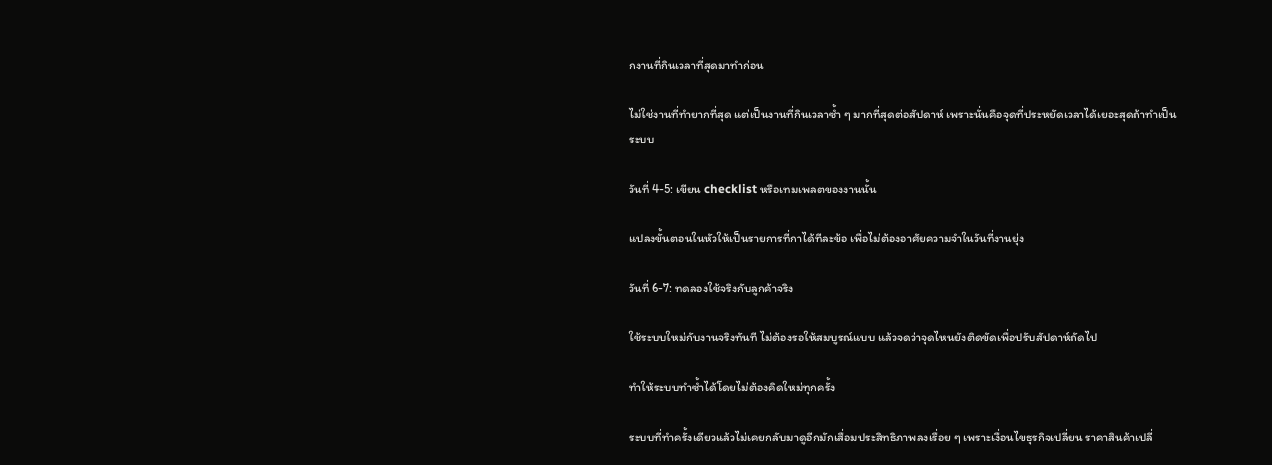กงานที่กินเวลาที่สุดมาทำก่อน

ไม่ใช่งานที่ทำยากที่สุด แต่เป็นงานที่กินเวลาซ้ำ ๆ มากที่สุดต่อสัปดาห์ เพราะนั่นคือจุดที่ประหยัดเวลาได้เยอะสุดถ้าทำเป็นระบบ

วันที่ 4-5: เขียน checklist หรือเทมเพลตของงานนั้น

แปลงขั้นตอนในหัวให้เป็นรายการที่กาได้ทีละข้อ เพื่อไม่ต้องอาศัยความจำในวันที่งานยุ่ง

วันที่ 6-7: ทดลองใช้จริงกับลูกค้าจริง

ใช้ระบบใหม่กับงานจริงทันที ไม่ต้องรอให้สมบูรณ์แบบ แล้วจดว่าจุดไหนยังติดขัดเพื่อปรับสัปดาห์ถัดไป

ทำให้ระบบทำซ้ำได้โดยไม่ต้องคิดใหม่ทุกครั้ง

ระบบที่ทำครั้งเดียวแล้วไม่เคยกลับมาดูอีกมักเสื่อมประสิทธิภาพลงเรื่อย ๆ เพราะเงื่อนไขธุรกิจเปลี่ยน ราคาสินค้าเปลี่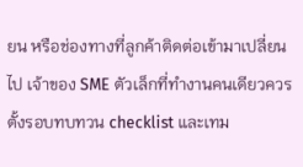ยน หรือช่องทางที่ลูกค้าติดต่อเข้ามาเปลี่ยนไป เจ้าของ SME ตัวเล็กที่ทำงานคนเดียวควรตั้งรอบทบทวน checklist และเทม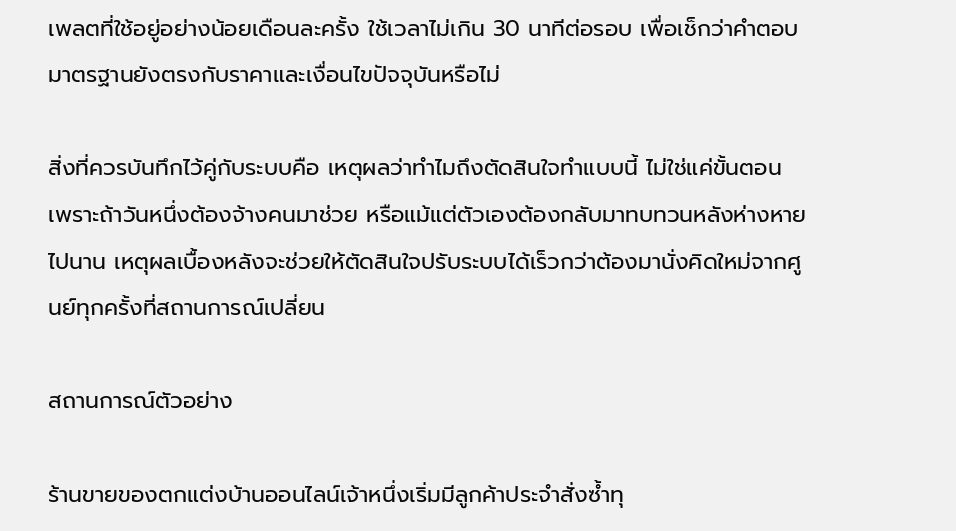เพลตที่ใช้อยู่อย่างน้อยเดือนละครั้ง ใช้เวลาไม่เกิน 30 นาทีต่อรอบ เพื่อเช็กว่าคำตอบมาตรฐานยังตรงกับราคาและเงื่อนไขปัจจุบันหรือไม่

สิ่งที่ควรบันทึกไว้คู่กับระบบคือ เหตุผลว่าทำไมถึงตัดสินใจทำแบบนี้ ไม่ใช่แค่ขั้นตอน เพราะถ้าวันหนึ่งต้องจ้างคนมาช่วย หรือแม้แต่ตัวเองต้องกลับมาทบทวนหลังห่างหายไปนาน เหตุผลเบื้องหลังจะช่วยให้ตัดสินใจปรับระบบได้เร็วกว่าต้องมานั่งคิดใหม่จากศูนย์ทุกครั้งที่สถานการณ์เปลี่ยน

สถานการณ์ตัวอย่าง

ร้านขายของตกแต่งบ้านออนไลน์เจ้าหนึ่งเริ่มมีลูกค้าประจำสั่งซ้ำทุ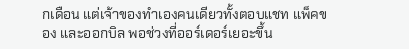กเดือน แต่เจ้าของทำเองคนเดียวทั้งตอบแชท แพ็คของ และออกบิล พอช่วงที่ออร์เดอร์เยอะขึ้น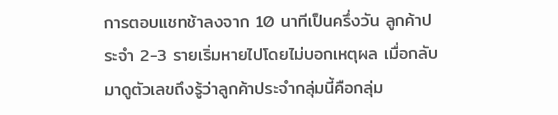การตอบแชทช้าลงจาก 10 นาทีเป็นครึ่งวัน ลูกค้าประจำ 2-3 รายเริ่มหายไปโดยไม่บอกเหตุผล เมื่อกลับมาดูตัวเลขถึงรู้ว่าลูกค้าประจำกลุ่มนี้คือกลุ่ม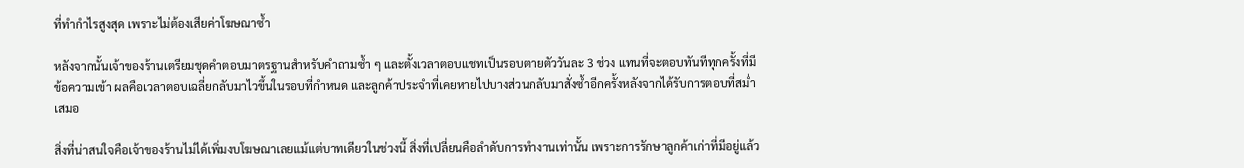ที่ทำกำไรสูงสุด เพราะไม่ต้องเสียค่าโฆษณาซ้ำ

หลังจากนั้นเจ้าของร้านเตรียมชุดคำตอบมาตรฐานสำหรับคำถามซ้ำ ๆ และตั้งเวลาตอบแชทเป็นรอบตายตัววันละ 3 ช่วง แทนที่จะตอบทันทีทุกครั้งที่มีข้อความเข้า ผลคือเวลาตอบเฉลี่ยกลับมาไวขึ้นในรอบที่กำหนด และลูกค้าประจำที่เคยหายไปบางส่วนกลับมาสั่งซ้ำอีกครั้งหลังจากได้รับการตอบที่สม่ำเสมอ

สิ่งที่น่าสนใจคือเจ้าของร้านไม่ได้เพิ่มงบโฆษณาเลยแม้แต่บาทเดียวในช่วงนี้ สิ่งที่เปลี่ยนคือลำดับการทำงานเท่านั้น เพราะการรักษาลูกค้าเก่าที่มีอยู่แล้ว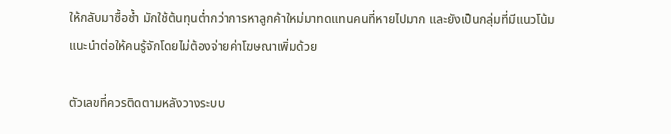ให้กลับมาซื้อซ้ำ มักใช้ต้นทุนต่ำกว่าการหาลูกค้าใหม่มาทดแทนคนที่หายไปมาก และยังเป็นกลุ่มที่มีแนวโน้มแนะนำต่อให้คนรู้จักโดยไม่ต้องจ่ายค่าโฆษณาเพิ่มด้วย

ตัวเลขที่ควรติดตามหลังวางระบบ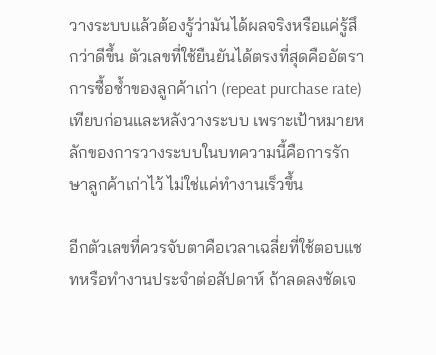วางระบบแล้วต้องรู้ว่ามันได้ผลจริงหรือแค่รู้สึกว่าดีขึ้น ตัวเลขที่ใช้ยืนยันได้ตรงที่สุดคืออัตราการซื้อซ้ำของลูกค้าเก่า (repeat purchase rate) เทียบก่อนและหลังวางระบบ เพราะเป้าหมายหลักของการวางระบบในบทความนี้คือการรักษาลูกค้าเก่าไว้ ไม่ใช่แค่ทำงานเร็วขึ้น

อีกตัวเลขที่ควรจับตาคือเวลาเฉลี่ยที่ใช้ตอบแชทหรือทำงานประจำต่อสัปดาห์ ถ้าลดลงชัดเจ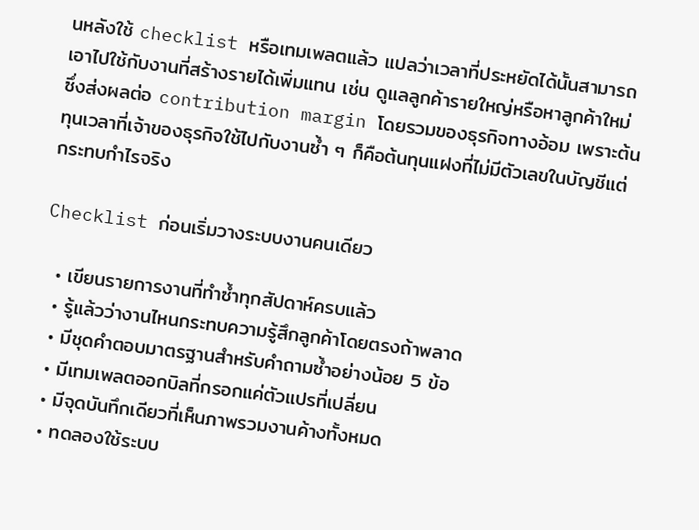นหลังใช้ checklist หรือเทมเพลตแล้ว แปลว่าเวลาที่ประหยัดได้นั้นสามารถเอาไปใช้กับงานที่สร้างรายได้เพิ่มแทน เช่น ดูแลลูกค้ารายใหญ่หรือหาลูกค้าใหม่ ซึ่งส่งผลต่อ contribution margin โดยรวมของธุรกิจทางอ้อม เพราะต้นทุนเวลาที่เจ้าของธุรกิจใช้ไปกับงานซ้ำ ๆ ก็คือต้นทุนแฝงที่ไม่มีตัวเลขในบัญชีแต่กระทบกำไรจริง

Checklist ก่อนเริ่มวางระบบงานคนเดียว

  • เขียนรายการงานที่ทำซ้ำทุกสัปดาห์ครบแล้ว
  • รู้แล้วว่างานไหนกระทบความรู้สึกลูกค้าโดยตรงถ้าพลาด
  • มีชุดคำตอบมาตรฐานสำหรับคำถามซ้ำอย่างน้อย 5 ข้อ
  • มีเทมเพลตออกบิลที่กรอกแค่ตัวแปรที่เปลี่ยน
  • มีจุดบันทึกเดียวที่เห็นภาพรวมงานค้างทั้งหมด
  • ทดลองใช้ระบบ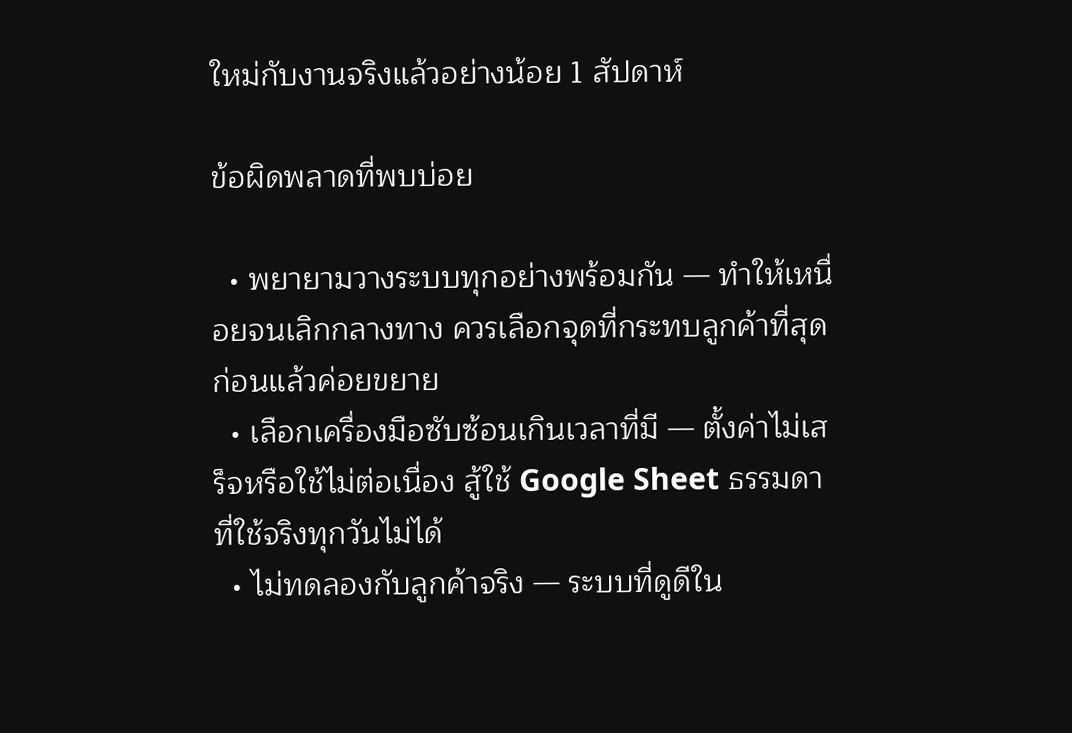ใหม่กับงานจริงแล้วอย่างน้อย 1 สัปดาห์

ข้อผิดพลาดที่พบบ่อย

  • พยายามวางระบบทุกอย่างพร้อมกัน — ทำให้เหนื่อยจนเลิกกลางทาง ควรเลือกจุดที่กระทบลูกค้าที่สุดก่อนแล้วค่อยขยาย
  • เลือกเครื่องมือซับซ้อนเกินเวลาที่มี — ตั้งค่าไม่เสร็จหรือใช้ไม่ต่อเนื่อง สู้ใช้ Google Sheet ธรรมดาที่ใช้จริงทุกวันไม่ได้
  • ไม่ทดลองกับลูกค้าจริง — ระบบที่ดูดีใน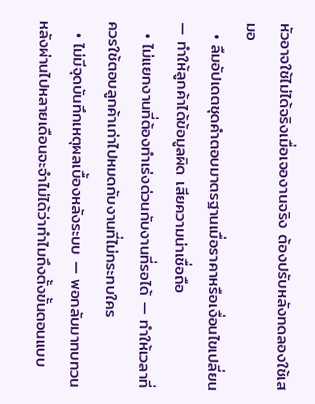หัวอาจใช้ไม่ได้จริงเมื่อเจองานจริง ต้องปรับหลังทดลองใช้เสมอ
  • ลืมอัปเดตชุดคำตอบมาตรฐานเมื่อราคาหรือเงื่อนไขเปลี่ยน — ทำให้ลูกค้าได้ข้อมูลผิด เสียความน่าเชื่อถือ
  • ไม่แยกงานที่ต้องทำเร่งด่วนกับงานที่รอได้ — ทำให้เวลาที่ควรใช้ตอบลูกค้าเก่าไปหมดกับงานที่ไม่กระทบใคร
  • ไม่มีจุดบันทึกเหตุผลเบื้องหลังระบบ — พอกลับมาทบทวนหลังผ่านไปหลายเดือนจะจำไม่ได้ว่าทำไมถึงตั้งขั้นตอนแบบ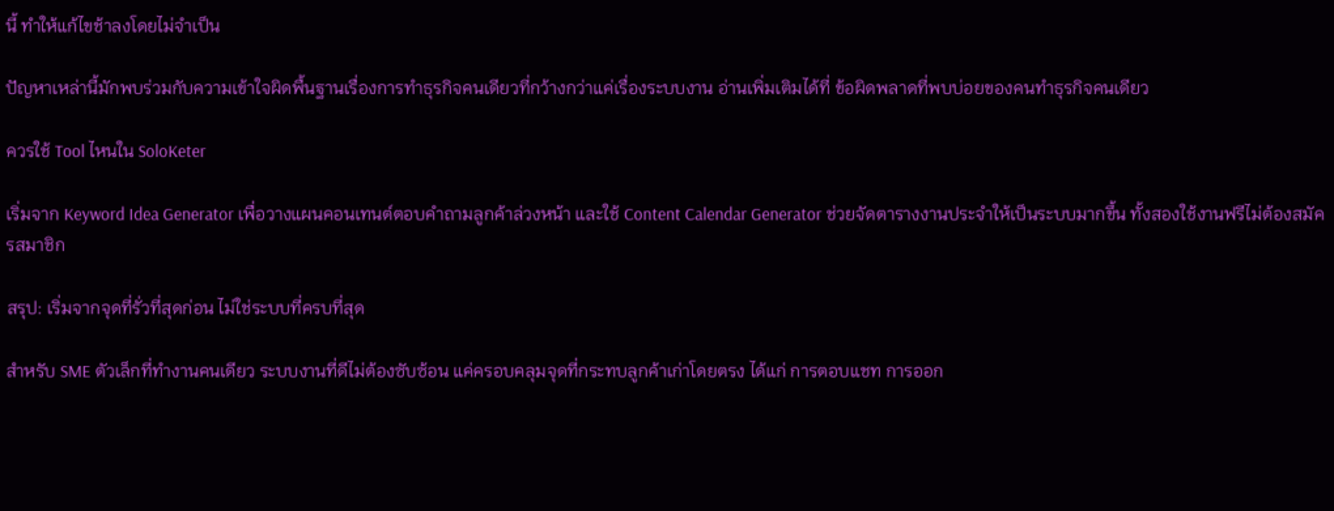นี้ ทำให้แก้ไขช้าลงโดยไม่จำเป็น

ปัญหาเหล่านี้มักพบร่วมกับความเข้าใจผิดพื้นฐานเรื่องการทำธุรกิจคนเดียวที่กว้างกว่าแค่เรื่องระบบงาน อ่านเพิ่มเติมได้ที่ ข้อผิดพลาดที่พบบ่อยของคนทำธุรกิจคนเดียว

ควรใช้ Tool ไหนใน SoloKeter

เริ่มจาก Keyword Idea Generator เพื่อวางแผนคอนเทนต์ตอบคำถามลูกค้าล่วงหน้า และใช้ Content Calendar Generator ช่วยจัดตารางงานประจำให้เป็นระบบมากขึ้น ทั้งสองใช้งานฟรีไม่ต้องสมัครสมาชิก

สรุป: เริ่มจากจุดที่รั่วที่สุดก่อน ไม่ใช่ระบบที่ครบที่สุด

สำหรับ SME ตัวเล็กที่ทำงานคนเดียว ระบบงานที่ดีไม่ต้องซับซ้อน แค่ครอบคลุมจุดที่กระทบลูกค้าเก่าโดยตรง ได้แก่ การตอบแชท การออก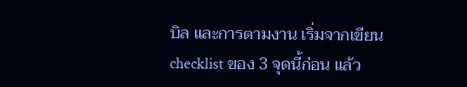บิล และการตามงาน เริ่มจากเขียน checklist ของ 3 จุดนี้ก่อน แล้ว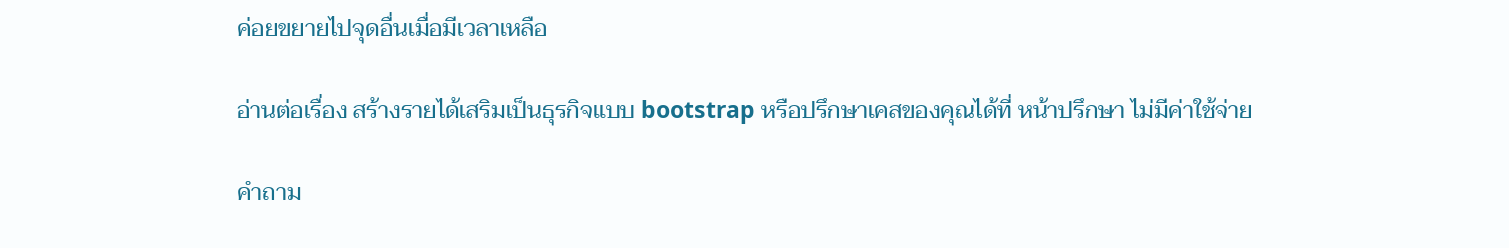ค่อยขยายไปจุดอื่นเมื่อมีเวลาเหลือ

อ่านต่อเรื่อง สร้างรายได้เสริมเป็นธุรกิจแบบ bootstrap หรือปรึกษาเคสของคุณได้ที่ หน้าปรึกษา ไม่มีค่าใช้จ่าย

คำถาม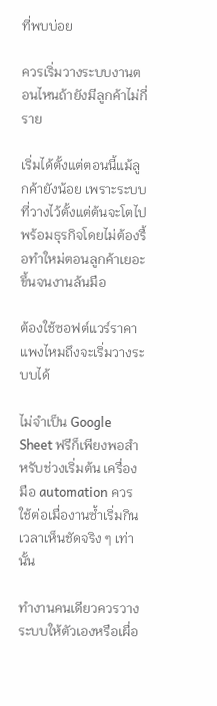ที่พบบ่อย

ควรเริ่มวางระบบงานตอนไหนถ้ายังมีลูกค้าไม่กี่ราย

เริ่มได้ตั้งแต่ตอนนี้แม้ลูกค้ายังน้อย เพราะระบบที่วางไว้ตั้งแต่ต้นจะโตไปพร้อมธุรกิจโดยไม่ต้องรื้อทำใหม่ตอนลูกค้าเยอะขึ้นจนงานล้นมือ

ต้องใช้ซอฟต์แวร์ราคาแพงไหมถึงจะเริ่มวางระบบได้

ไม่จำเป็น Google Sheet ฟรีก็เพียงพอสำหรับช่วงเริ่มต้น เครื่องมือ automation ควรใช้ต่อเมื่องานซ้ำเริ่มกินเวลาเห็นชัดจริง ๆ เท่านั้น

ทำงานคนเดียวควรวางระบบให้ตัวเองหรือเผื่อ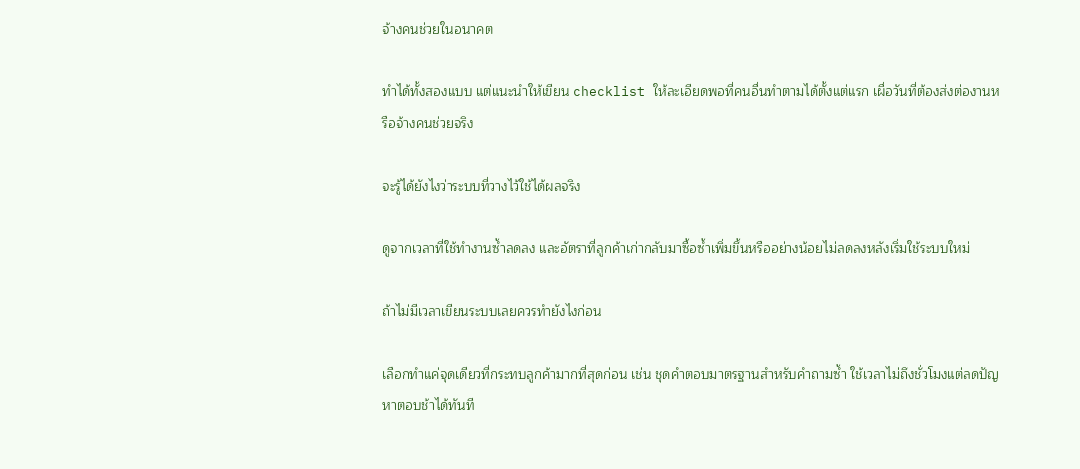จ้างคนช่วยในอนาคต

ทำได้ทั้งสองแบบ แต่แนะนำให้เขียน checklist ให้ละเอียดพอที่คนอื่นทำตามได้ตั้งแต่แรก เผื่อวันที่ต้องส่งต่องานหรือจ้างคนช่วยจริง

จะรู้ได้ยังไงว่าระบบที่วางไว้ใช้ได้ผลจริง

ดูจากเวลาที่ใช้ทำงานซ้ำลดลง และอัตราที่ลูกค้าเก่ากลับมาซื้อซ้ำเพิ่มขึ้นหรืออย่างน้อยไม่ลดลงหลังเริ่มใช้ระบบใหม่

ถ้าไม่มีเวลาเขียนระบบเลยควรทำยังไงก่อน

เลือกทำแค่จุดเดียวที่กระทบลูกค้ามากที่สุดก่อน เช่น ชุดคำตอบมาตรฐานสำหรับคำถามซ้ำ ใช้เวลาไม่ถึงชั่วโมงแต่ลดปัญหาตอบช้าได้ทันที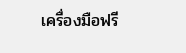เครื่องมือฟรี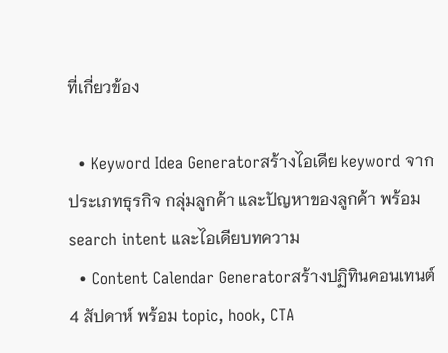ที่เกี่ยวข้อง

  • Keyword Idea Generatorสร้างไอเดีย keyword จากประเภทธุรกิจ กลุ่มลูกค้า และปัญหาของลูกค้า พร้อม search intent และไอเดียบทความ
  • Content Calendar Generatorสร้างปฏิทินคอนเทนต์ 4 สัปดาห์ พร้อม topic, hook, CTA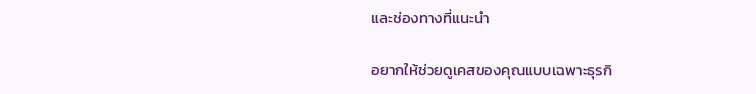และช่องทางที่แนะนำ

อยากให้ช่วยดูเคสของคุณแบบเฉพาะธุรกิ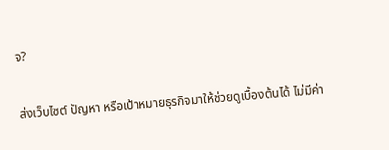จ?

ส่งเว็บไซต์ ปัญหา หรือเป้าหมายธุรกิจมาให้ช่วยดูเบื้องต้นได้ ไม่มีค่า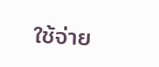ใช้จ่าย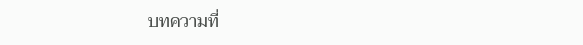บทความที่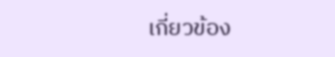เกี่ยวข้อง